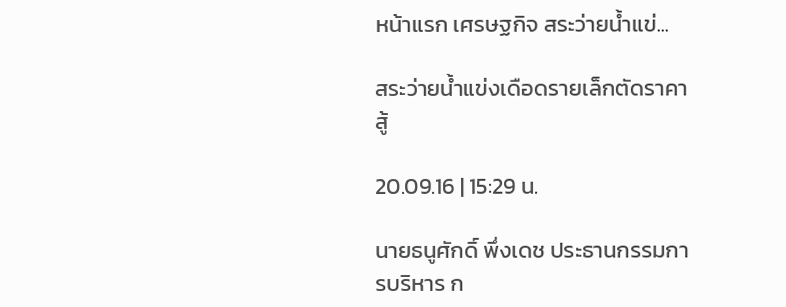หน้าแรก เศรษฐกิจ สระว่ายน้ำแข่...

สระว่ายน้ำแข่งเดือดรายเล็กตัดราคาสู้

20.09.16 | 15:29 น.

นายธนูศักดิ์ พึ่งเดช ประธานกรรมการบริหาร ก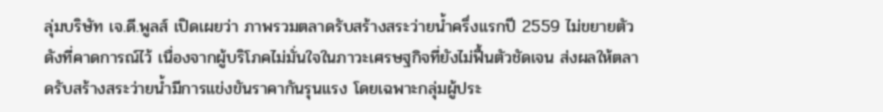ลุ่มบริษัท เจ.ดี.พูลส์ เปิดเผยว่า ภาพรวมตลาดรับสร้างสระว่ายน้ำครึ่งแรกปี 2559 ไม่ขยายตัวดังที่คาดการณ์ไว้ เนื่องจากผู้บริโภคไม่มั่นใจในภาวะเศรษฐกิจที่ยังไม่ฟื้นตัวชัดเจน ส่งผลให้ตลาดรับสร้างสระว่ายน้ำมีการแข่งขันราคากันรุนแรง โดยเฉพาะกลุ่มผู้ประ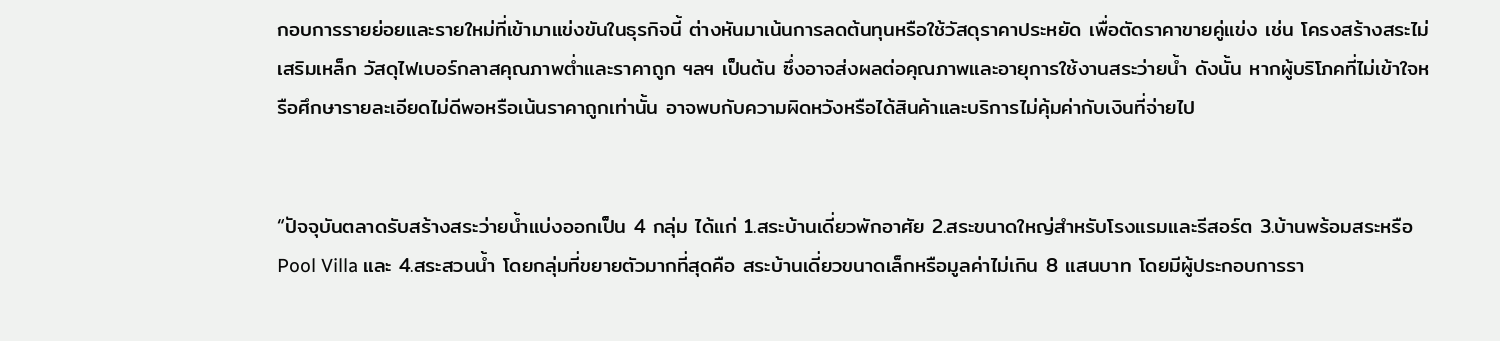กอบการรายย่อยและรายใหม่ที่เข้ามาแข่งขันในธุรกิจนี้ ต่างหันมาเน้นการลดต้นทุนหรือใช้วัสดุราคาประหยัด เพื่อตัดราคาขายคู่แข่ง เช่น โครงสร้างสระไม่เสริมเหล็ก วัสดุไฟเบอร์กลาสคุณภาพต่ำและราคาถูก ฯลฯ เป็นต้น ซึ่งอาจส่งผลต่อคุณภาพและอายุการใช้งานสระว่ายน้ำ ดังนั้น หากผู้บริโภคที่ไม่เข้าใจหรือศึกษารายละเอียดไม่ดีพอหรือเน้นราคาถูกเท่านั้น อาจพบกับความผิดหวังหรือได้สินค้าและบริการไม่คุ้มค่ากับเงินที่จ่ายไป


“ปัจจุบันตลาดรับสร้างสระว่ายน้ำแบ่งออกเป็น 4 กลุ่ม ได้แก่ 1.สระบ้านเดี่ยวพักอาศัย 2.สระขนาดใหญ่สำหรับโรงแรมและรีสอร์ต 3.บ้านพร้อมสระหรือ Pool Villa และ 4.สระสวนน้ำ โดยกลุ่มที่ขยายตัวมากที่สุดคือ สระบ้านเดี่ยวขนาดเล็กหรือมูลค่าไม่เกิน 8 แสนบาท โดยมีผู้ประกอบการรา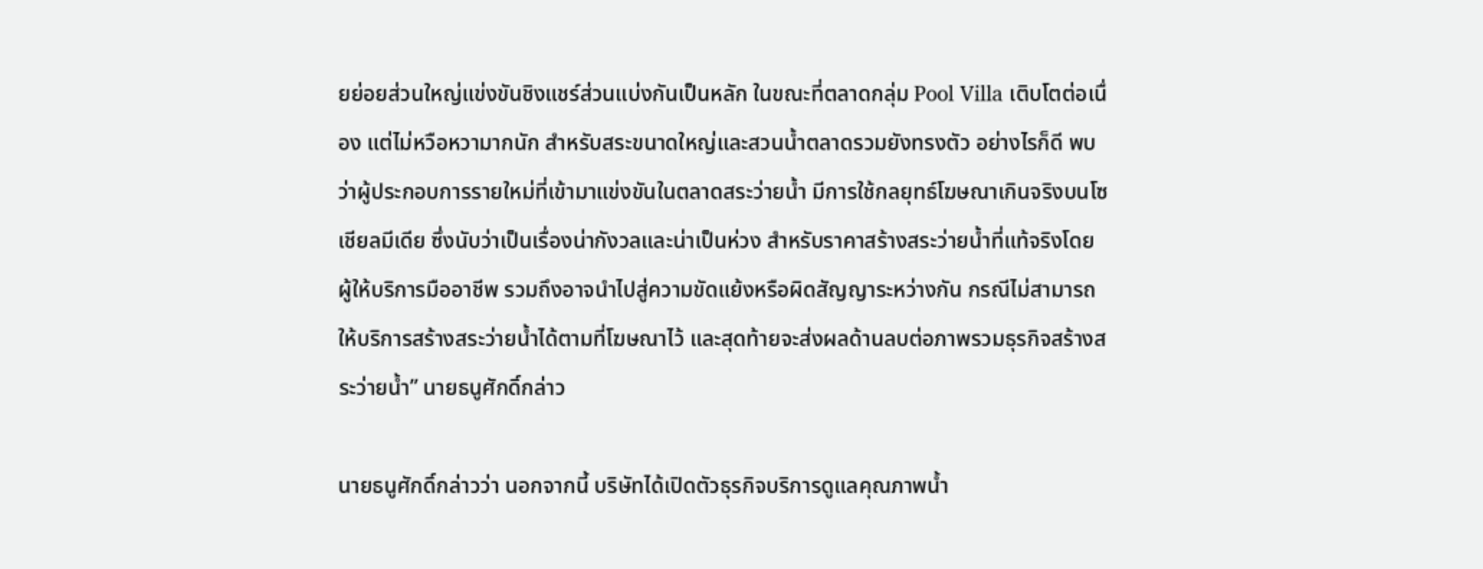ยย่อยส่วนใหญ่แข่งขันชิงแชร์ส่วนแบ่งกันเป็นหลัก ในขณะที่ตลาดกลุ่ม Pool Villa เติบโตต่อเนื่อง แต่ไม่หวือหวามากนัก สำหรับสระขนาดใหญ่และสวนน้ำตลาดรวมยังทรงตัว อย่างไรก็ดี พบว่าผู้ประกอบการรายใหม่ที่เข้ามาแข่งขันในตลาดสระว่ายน้ำ มีการใช้กลยุทธ์โฆษณาเกินจริงบนโซเชียลมีเดีย ซึ่งนับว่าเป็นเรื่องน่ากังวลและน่าเป็นห่วง สำหรับราคาสร้างสระว่ายน้ำที่แท้จริงโดยผู้ให้บริการมืออาชีพ รวมถึงอาจนำไปสู่ความขัดแย้งหรือผิดสัญญาระหว่างกัน กรณีไม่สามารถให้บริการสร้างสระว่ายน้ำได้ตามที่โฆษณาไว้ และสุดท้ายจะส่งผลด้านลบต่อภาพรวมธุรกิจสร้างสระว่ายน้ำ” นายธนูศักดิ์กล่าว

นายธนูศักดิ์กล่าวว่า นอกจากนี้ บริษัทได้เปิดตัวธุรกิจบริการดูแลคุณภาพน้ำ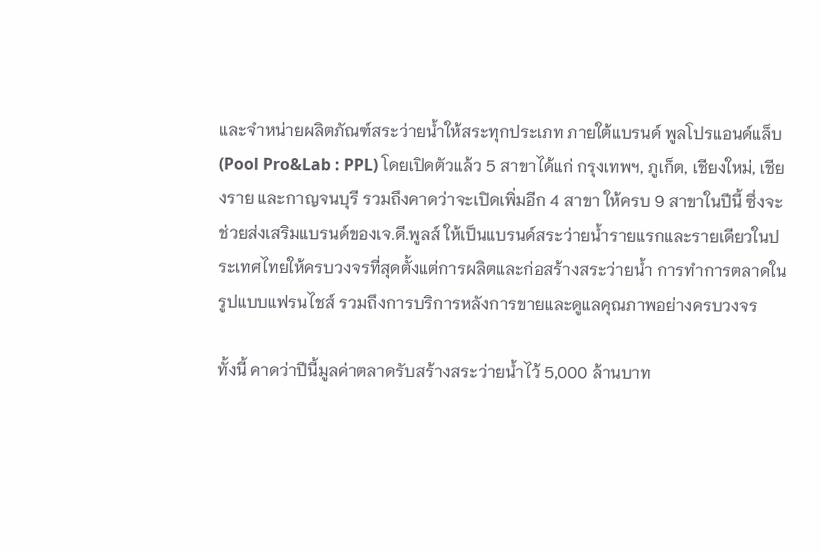และจำหน่ายผลิตภัณฑ์สระว่ายน้ำให้สระทุกประเภท ภายใต้แบรนด์ พูลโปรแอนด์แล็บ (Pool Pro&Lab : PPL) โดยเปิดตัวแล้ว 5 สาขาได้แก่ กรุงเทพฯ, ภูเก็ต, เชียงใหม่, เชียงราย และกาญจนบุรี รวมถึงคาดว่าจะเปิดเพิ่มอีก 4 สาขา ให้ครบ 9 สาขาในปีนี้ ซึ่งจะช่วยส่งเสริมแบรนด์ของเจ.ดี.พูลส์ ให้เป็นแบรนด์สระว่ายน้ำรายแรกและรายเดียวในประเทศไทยให้ครบวงจรที่สุดตั้งแต่การผลิตและก่อสร้างสระว่ายน้ำ การทำการตลาดในรูปแบบแฟรนไชส์ รวมถึงการบริการหลังการขายและดูแลคุณภาพอย่างครบวงจร

ทั้งนี้ คาดว่าปีนี้มูลค่าตลาดรับสร้างสระว่ายน้ำไว้ 5,000 ล้านบาท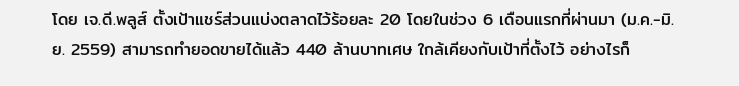โดย เจ.ดี.พลูส์ ตั้งเป้าแชร์ส่วนแบ่งตลาดไว้ร้อยละ 20 โดยในช่วง 6 เดือนแรกที่ผ่านมา (ม.ค.-มิ.ย. 2559) สามารถทำยอดขายได้แล้ว 440 ล้านบาทเศษ ใกล้เคียงกับเป้าที่ตั้งไว้ อย่างไรก็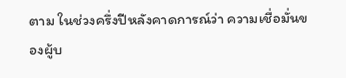ตาม ในช่วงครึ่งปีหลังคาดการณ์ว่า ความเชื่อมั่นของผู้บ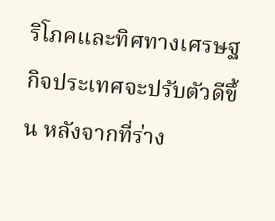ริโภคและทิศทางเศรษฐกิจประเทศจะปรับตัวดีขึ้น หลังจากที่ร่าง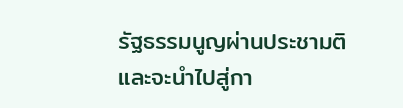รัฐธรรมนูญผ่านประชามติ และจะนำไปสู่กา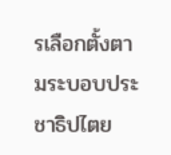รเลือกตั้งตามระบอบประชาธิปไตย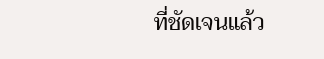ที่ชัดเจนแล้ว